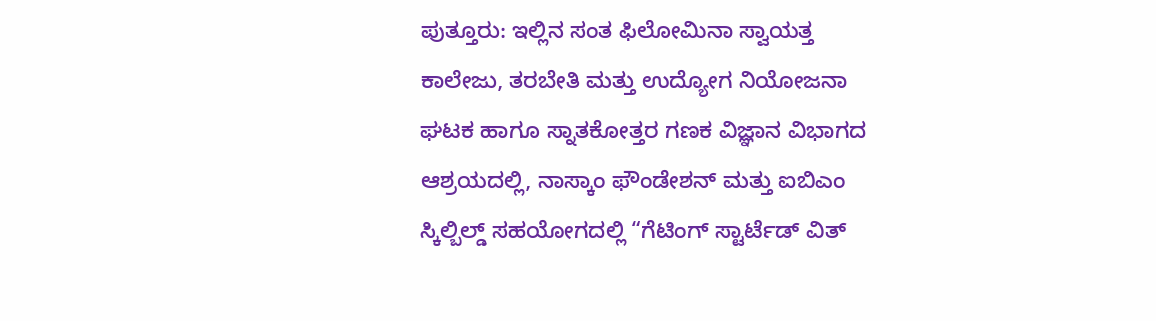ಪುತ್ತೂರು: ಇಲ್ಲಿನ ಸಂತ ಫಿಲೋಮಿನಾ ಸ್ವಾಯತ್ತ ಕಾಲೇಜು, ತರಬೇತಿ ಮತ್ತು ಉದ್ಯೋಗ ನಿಯೋಜನಾ ಘಟಕ ಹಾಗೂ ಸ್ನಾತಕೋತ್ತರ ಗಣಕ ವಿಜ್ಞಾನ ವಿಭಾಗದ ಆಶ್ರಯದಲ್ಲಿ, ನಾಸ್ಕಾಂ ಫೌಂಡೇಶನ್ ಮತ್ತು ಐಬಿಎಂ ಸ್ಕಿಲ್ಬಿಲ್ಡ್ ಸಹಯೋಗದಲ್ಲಿ “ಗೆಟಿಂಗ್ ಸ್ಟಾರ್ಟೆಡ್ ವಿತ್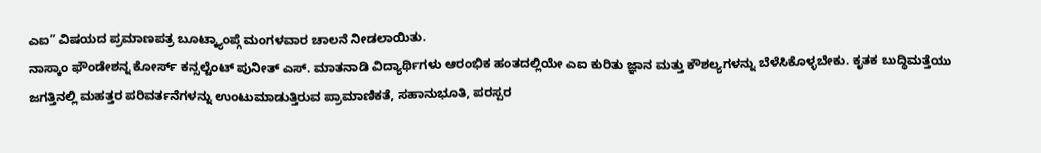ಎಐ” ವಿಷಯದ ಪ್ರಮಾಣಪತ್ರ ಬೂಟ್ಕ್ಯಾಂಪ್ಗೆ ಮಂಗಳವಾರ ಚಾಲನೆ ನೀಡಲಾಯಿತು.
ನಾಸ್ಕಾಂ ಫೌಂಡೇಶನ್ನ ಕೋರ್ಸ್ ಕನ್ಸಲ್ಟೆಂಟ್ ಪುನೀತ್ ಎಸ್. ಮಾತನಾಡಿ ವಿದ್ಯಾರ್ಥಿಗಳು ಆರಂಭಿಕ ಹಂತದಲ್ಲಿಯೇ ಎಐ ಕುರಿತು ಜ್ಞಾನ ಮತ್ತು ಕೌಶಲ್ಯಗಳನ್ನು ಬೆಳೆಸಿಕೊಳ್ಳಬೇಕು. ಕೃತಕ ಬುದ್ಧಿಮತ್ತೆಯು ಜಗತ್ತಿನಲ್ಲಿ ಮಹತ್ತರ ಪರಿವರ್ತನೆಗಳನ್ನು ಉಂಟುಮಾಡುತ್ತಿರುವ ಪ್ರಾಮಾಣಿಕತೆ, ಸಹಾನುಭೂತಿ, ಪರಸ್ಪರ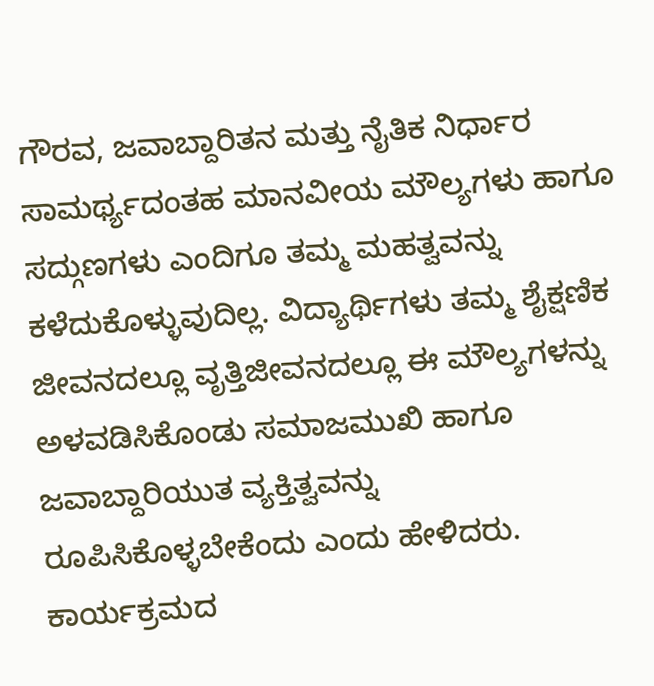ಗೌರವ, ಜವಾಬ್ದಾರಿತನ ಮತ್ತು ನೈತಿಕ ನಿರ್ಧಾರ ಸಾಮರ್ಥ್ಯದಂತಹ ಮಾನವೀಯ ಮೌಲ್ಯಗಳು ಹಾಗೂ ಸದ್ಗುಣಗಳು ಎಂದಿಗೂ ತಮ್ಮ ಮಹತ್ವವನ್ನು ಕಳೆದುಕೊಳ್ಳುವುದಿಲ್ಲ. ವಿದ್ಯಾರ್ಥಿಗಳು ತಮ್ಮ ಶೈಕ್ಷಣಿಕ ಜೀವನದಲ್ಲೂ ವೃತ್ತಿಜೀವನದಲ್ಲೂ ಈ ಮೌಲ್ಯಗಳನ್ನು ಅಳವಡಿಸಿಕೊಂಡು ಸಮಾಜಮುಖಿ ಹಾಗೂ ಜವಾಬ್ದಾರಿಯುತ ವ್ಯಕ್ತಿತ್ವವನ್ನು ರೂಪಿಸಿಕೊಳ್ಳಬೇಕೆಂದು ಎಂದು ಹೇಳಿದರು.
ಕಾರ್ಯಕ್ರಮದ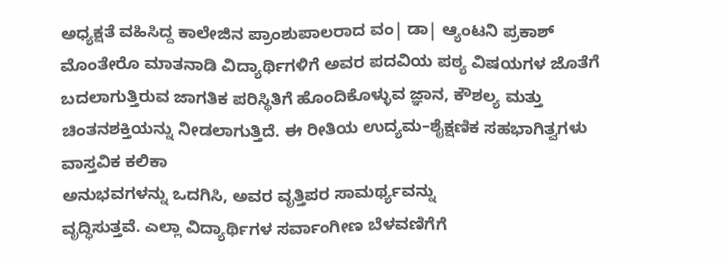ಅಧ್ಯಕ್ಷತೆ ವಹಿಸಿದ್ದ ಕಾಲೇಜಿನ ಪ್ರಾಂಶುಪಾಲರಾದ ವಂ| ಡಾ| ಆ್ಯಂಟನಿ ಪ್ರಕಾಶ್ ಮೊಂತೇರೊ ಮಾತನಾಡಿ ವಿದ್ಯಾರ್ಥಿಗಳಿಗೆ ಅವರ ಪದವಿಯ ಪಠ್ಯ ವಿಷಯಗಳ ಜೊತೆಗೆ ಬದಲಾಗುತ್ತಿರುವ ಜಾಗತಿಕ ಪರಿಸ್ಥಿತಿಗೆ ಹೊಂದಿಕೊಳ್ಳುವ ಜ್ಞಾನ, ಕೌಶಲ್ಯ ಮತ್ತು ಚಿಂತನಶಕ್ತಿಯನ್ನು ನೀಡಲಾಗುತ್ತಿದೆ. ಈ ರೀತಿಯ ಉದ್ಯಮ–ಶೈಕ್ಷಣಿಕ ಸಹಭಾಗಿತ್ವಗಳು ವಾಸ್ತವಿಕ ಕಲಿಕಾ
ಅನುಭವಗಳನ್ನು ಒದಗಿಸಿ, ಅವರ ವೃತ್ತಿಪರ ಸಾಮರ್ಥ್ಯವನ್ನು
ವೃದ್ಧಿಸುತ್ತವೆ. ಎಲ್ಲಾ ವಿದ್ಯಾರ್ಥಿಗಳ ಸರ್ವಾಂಗೀಣ ಬೆಳವಣಿಗೆಗೆ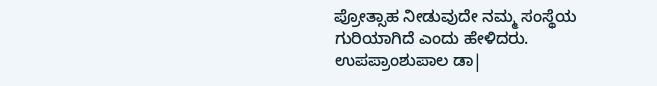ಪ್ರೋತ್ಸಾಹ ನೀಡುವುದೇ ನಮ್ಮ ಸಂಸ್ಥೆಯ ಗುರಿಯಾಗಿದೆ ಎಂದು ಹೇಳಿದರು.
ಉಪಪ್ರಾಂಶುಪಾಲ ಡಾ|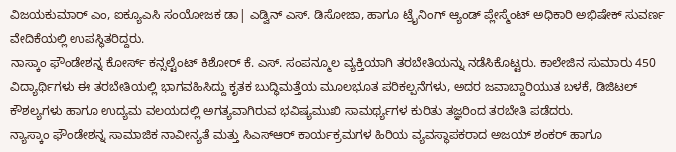ವಿಜಯಕುಮಾರ್ ಎಂ, ಐಕ್ಯೂಎಸಿ ಸಂಯೋಜಕ ಡಾ| ಎಡ್ವಿನ್ ಎಸ್. ಡಿಸೋಜಾ, ಹಾಗೂ ಟ್ರೈನಿಂಗ್ ಆ್ಯಂಡ್ ಪ್ಲೇಸ್ಮೆಂಟ್ ಅಧಿಕಾರಿ ಅಭಿಷೇಕ್ ಸುವರ್ಣ ವೇದಿಕೆಯಲ್ಲಿ ಉಪಸ್ಥಿತರಿದ್ದರು.
ನಾಸ್ಕಾಂ ಫೌಂಡೇಶನ್ನ ಕೋರ್ಸ್ ಕನ್ಸಲ್ಟೆಂಟ್ ಕಿಶೋರ್ ಕೆ. ಎಸ್. ಸಂಪನ್ಮೂಲ ವ್ಯಕ್ತಿಯಾಗಿ ತರಬೇತಿಯನ್ನು ನಡೆಸಿಕೊಟ್ಟರು. ಕಾಲೇಜಿನ ಸುಮಾರು 450 ವಿದ್ಯಾರ್ಥಿಗಳು ಈ ತರಬೇತಿಯಲ್ಲಿ ಭಾಗವಹಿಸಿದ್ದು ಕೃತಕ ಬುದ್ಧಿಮತ್ತೆಯ ಮೂಲಭೂತ ಪರಿಕಲ್ಪನೆಗಳು, ಅದರ ಜವಾಬ್ದಾರಿಯುತ ಬಳಕೆ, ಡಿಜಿಟಲ್ ಕೌಶಲ್ಯಗಳು ಹಾಗೂ ಉದ್ಯಮ ವಲಯದಲ್ಲಿ ಅಗತ್ಯವಾಗಿರುವ ಭವಿಷ್ಯಮುಖಿ ಸಾಮರ್ಥ್ಯಗಳ ಕುರಿತು ತಜ್ಞರಿಂದ ತರಬೇತಿ ಪಡೆದರು.
ನ್ಯಾಸ್ಕಾಂ ಫೌಂಡೇಶನ್ನ ಸಾಮಾಜಿಕ ನಾವೀನ್ಯತೆ ಮತ್ತು ಸಿಎಸ್ಆರ್ ಕಾರ್ಯಕ್ರಮಗಳ ಹಿರಿಯ ವ್ಯವಸ್ಥಾಪಕರಾದ ಅಜಯ್ ಶಂಕರ್ ಹಾಗೂ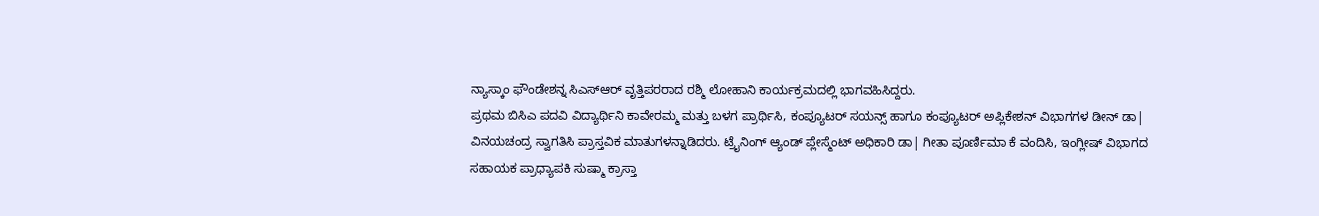ನ್ಯಾಸ್ಕಾಂ ಫೌಂಡೇಶನ್ನ ಸಿಎಸ್ಆರ್ ವೃತ್ತಿಪರರಾದ ರಶ್ಮಿ ಲೋಹಾನಿ ಕಾರ್ಯಕ್ರಮದಲ್ಲಿ ಭಾಗವಹಿಸಿದ್ದರು.
ಪ್ರಥಮ ಬಿಸಿಎ ಪದವಿ ವಿದ್ಯಾರ್ಥಿನಿ ಕಾವೇರಮ್ಮ ಮತ್ತು ಬಳಗ ಪ್ರಾರ್ಥಿಸಿ, ಕಂಪ್ಯೂಟರ್ ಸಯನ್ಸ್ ಹಾಗೂ ಕಂಪ್ಯೂಟರ್ ಅಪ್ಲಿಕೇಶನ್ ವಿಭಾಗಗಳ ಡೀನ್ ಡಾ| ವಿನಯಚಂದ್ರ ಸ್ವಾಗತಿಸಿ ಪ್ರಾಸ್ತವಿಕ ಮಾತುಗಳನ್ನಾಡಿದರು. ಟ್ರೈನಿಂಗ್ ಆ್ಯಂಡ್ ಪ್ಲೇಸ್ಮೆಂಟ್ ಅಧಿಕಾರಿ ಡಾ| ಗೀತಾ ಪೂರ್ಣಿಮಾ ಕೆ ವಂದಿಸಿ, ಇಂಗ್ಲೀಷ್ ವಿಭಾಗದ ಸಹಾಯಕ ಪ್ರಾಧ್ಯಾಪಕಿ ಸುಷ್ಮಾ ಕ್ರಾಸ್ತಾ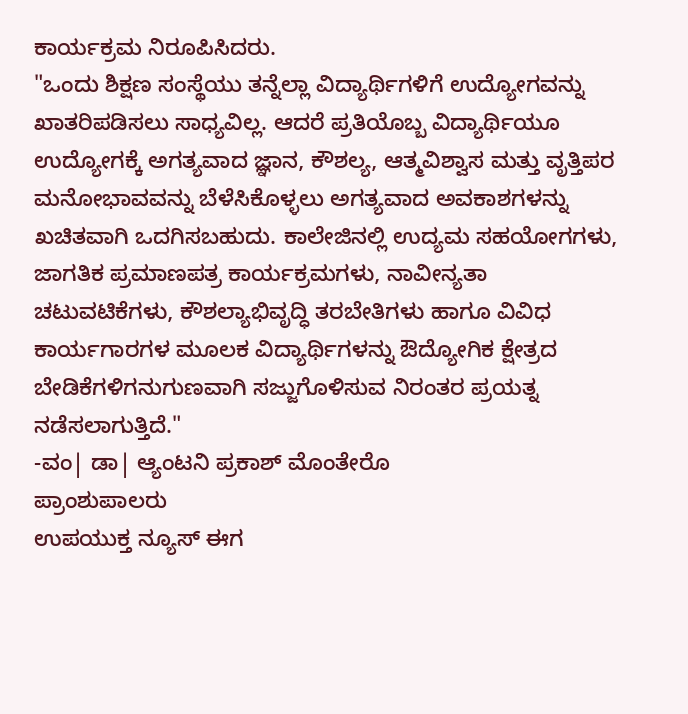ಕಾರ್ಯಕ್ರಮ ನಿರೂಪಿಸಿದರು.
"ಒಂದು ಶಿಕ್ಷಣ ಸಂಸ್ಥೆಯು ತನ್ನೆಲ್ಲಾ ವಿದ್ಯಾರ್ಥಿಗಳಿಗೆ ಉದ್ಯೋಗವನ್ನು ಖಾತರಿಪಡಿಸಲು ಸಾಧ್ಯವಿಲ್ಲ. ಆದರೆ ಪ್ರತಿಯೊಬ್ಬ ವಿದ್ಯಾರ್ಥಿಯೂ ಉದ್ಯೋಗಕ್ಕೆ ಅಗತ್ಯವಾದ ಜ್ಞಾನ, ಕೌಶಲ್ಯ, ಆತ್ಮವಿಶ್ವಾಸ ಮತ್ತು ವೃತ್ತಿಪರ ಮನೋಭಾವವನ್ನು ಬೆಳೆಸಿಕೊಳ್ಳಲು ಅಗತ್ಯವಾದ ಅವಕಾಶಗಳನ್ನು ಖಚಿತವಾಗಿ ಒದಗಿಸಬಹುದು. ಕಾಲೇಜಿನಲ್ಲಿ ಉದ್ಯಮ ಸಹಯೋಗಗಳು, ಜಾಗತಿಕ ಪ್ರಮಾಣಪತ್ರ ಕಾರ್ಯಕ್ರಮಗಳು, ನಾವೀನ್ಯತಾ ಚಟುವಟಿಕೆಗಳು, ಕೌಶಲ್ಯಾಭಿವೃದ್ಧಿ ತರಬೇತಿಗಳು ಹಾಗೂ ವಿವಿಧ ಕಾರ್ಯಗಾರಗಳ ಮೂಲಕ ವಿದ್ಯಾರ್ಥಿಗಳನ್ನು ಔದ್ಯೋಗಿಕ ಕ್ಷೇತ್ರದ ಬೇಡಿಕೆಗಳಿಗನುಗುಣವಾಗಿ ಸಜ್ಜುಗೊಳಿಸುವ ನಿರಂತರ ಪ್ರಯತ್ನ ನಡೆಸಲಾಗುತ್ತಿದೆ."
-ವಂ| ಡಾ| ಆ್ಯಂಟನಿ ಪ್ರಕಾಶ್ ಮೊಂತೇರೊ
ಪ್ರಾಂಶುಪಾಲರು
ಉಪಯುಕ್ತ ನ್ಯೂಸ್ ಈಗ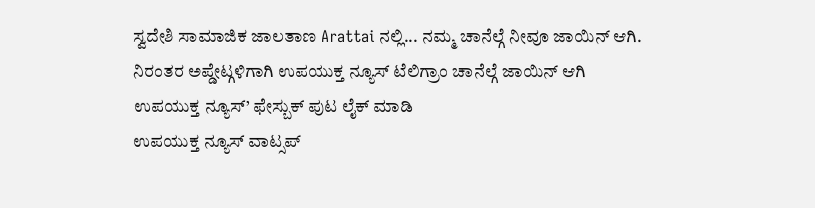ಸ್ವದೇಶಿ ಸಾಮಾಜಿಕ ಜಾಲತಾಣ Arattai ನಲ್ಲಿ... ನಮ್ಮ ಚಾನೆಲ್ಗೆ ನೀವೂ ಜಾಯಿನ್ ಆಗಿ.
ನಿರಂತರ ಅಪ್ಡೇಟ್ಗಳಿಗಾಗಿ ಉಪಯುಕ್ತ ನ್ಯೂಸ್ ಟೆಲಿಗ್ರಾಂ ಚಾನೆಲ್ಗೆ ಜಾಯಿನ್ ಆಗಿ
ಉಪಯುಕ್ತ ನ್ಯೂಸ್’ ಫೇಸ್ಬುಕ್ ಪುಟ ಲೈಕ್ ಮಾಡಿ
ಉಪಯುಕ್ತ ನ್ಯೂಸ್ ವಾಟ್ಸಪ್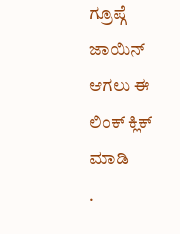ಗ್ರೂಪ್ಗೆ ಜಾಯಿನ್ ಆಗಲು ಈ ಲಿಂಕ್ ಕ್ಲಿಕ್ ಮಾಡಿ
.